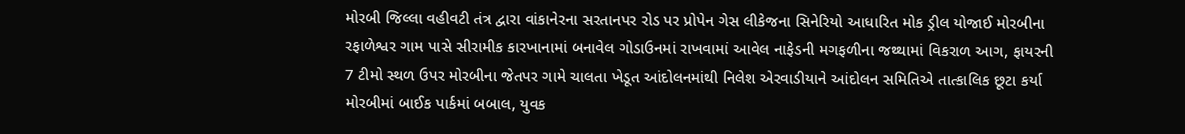મોરબી જિલ્લા વહીવટી તંત્ર દ્વારા વાંકાનેરના સરતાનપર રોડ પર પ્રોપેન ગેસ લીકેજના સિનેરિયો આધારિત મોક ડ્રીલ યોજાઈ મોરબીના રફાળેશ્વર ગામ પાસે સીરામીક કારખાનામાં બનાવેલ ગોડાઉનમાં રાખવામાં આવેલ નાફેડની મગફળીના જથ્થામાં વિકરાળ આગ, ફાયરની 7 ટીમો સ્થળ ઉપર મોરબીના જેતપર ગામે ચાલતા ખેડૂત આંદોલનમાંથી નિલેશ એરવાડીયાને આંદોલન સમિતિએ તાત્કાલિક છૂટા કર્યા મોરબીમાં બાઈક પાર્કમાં બબાલ, યુવક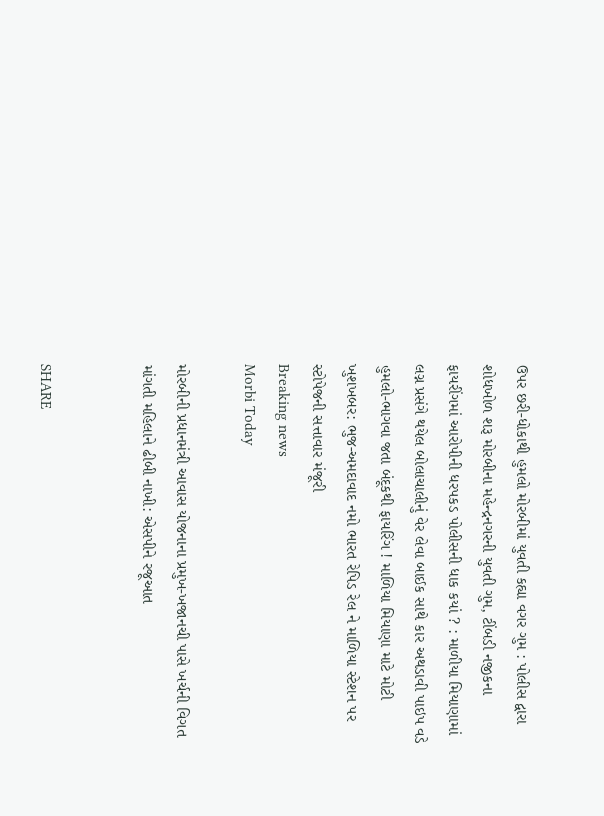ઉપર છરી-ધોકાથી હુમલો મોરબીમાં યુવતી કહ્યા વગર ગુમ : પોલીસ દ્વારા શોધખોળ શરૂ મોરબીના મહેન્દ્રનગરની યુવતી ગુમ, ટીંબડી નજીકના ફાયરીંગમાં આરોપીની ધરપકડ પોલીસની ધાક કયાં ? : માળીયા મિયાણામાં લગ્ન પ્રસંગે થયેલ બોલાચાલીનું વેર લેવા બાઈક સાથે કાર અથડાવી પાઇપ વડે હુમલો-ભાગવા જતા બંદૂકથી ફાયરિંગ ! માળિયા મિયાણા માટે મોટી ખુશખબર: ભુજ-અમદાવાદ નમો ભારત રેપિડ રેલ ને માળિયા સ્ટેશન પર સ્ટોપેજની સત્તાવાર મંજૂરી
Breaking news
Morbi Today

મોરબીની પ્રધાનમંત્રી આવાસ યોજનાના પ્રમુખ-ખજાનચી પાસે ખર્ચની વિગત માંગતી મહિલાને ઢીબી નાખી: એસપીને રજૂઆત


SHARE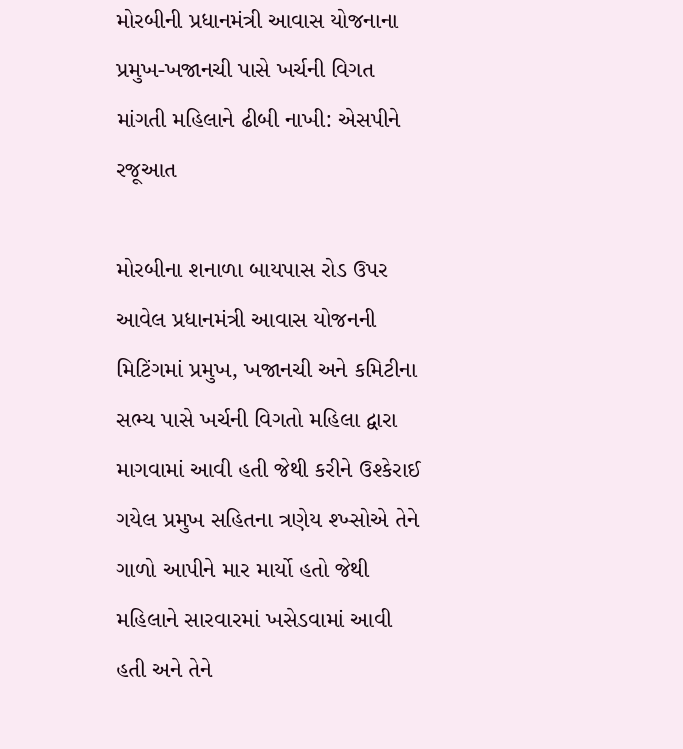મોરબીની પ્રધાનમંત્રી આવાસ યોજનાના પ્રમુખ-ખજાનચી પાસે ખર્ચની વિગત માંગતી મહિલાને ઢીબી નાખી: એસપીને રજૂઆત

મોરબીના શનાળા બાયપાસ રોડ ઉપર આવેલ પ્રધાનમંત્રી આવાસ યોજનની મિટિંગમાં પ્રમુખ, ખજાનચી અને કમિટીના સભ્ય પાસે ખર્ચની વિગતો મહિલા દ્વારા માગવામાં આવી હતી જેથી કરીને ઉશ્કેરાઈ ગયેલ પ્રમુખ સહિતના ત્રણેય શ્ખ્સોએ તેને ગાળો આપીને માર માર્યો હતો જેથી મહિલાને સારવારમાં ખસેડવામાં આવી હતી અને તેને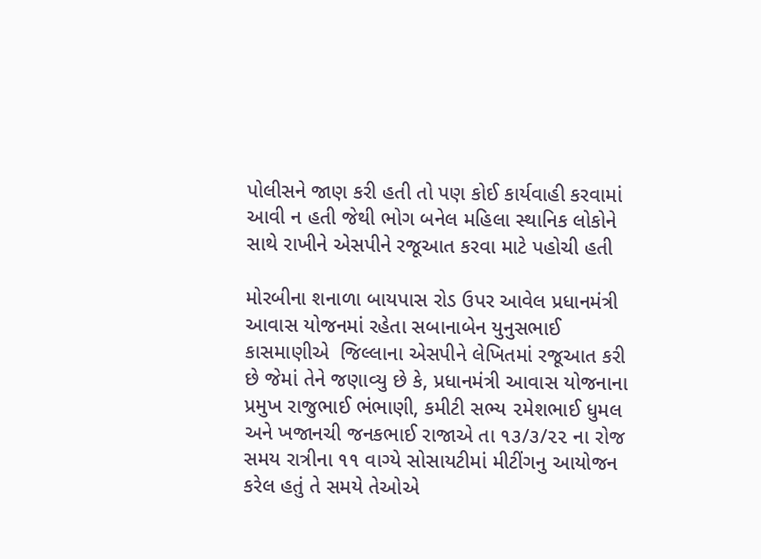પોલીસને જાણ કરી હતી તો પણ કોઈ કાર્યવાહી કરવામાં આવી ન હતી જેથી ભોગ બનેલ મહિલા સ્થાનિક લોકોને સાથે રાખીને એસપીને રજૂઆત કરવા માટે પહોચી હતી

મોરબીના શનાળા બાયપાસ રોડ ઉપર આવેલ પ્રધાનમંત્રી આવાસ યોજનમાં રહેતા સબાનાબેન યુનુસભાઈ કાસમાણીએ  જિલ્લાના એસપીને લેખિતમાં રજૂઆત કરી છે જેમાં તેને જણાવ્યુ છે કે, પ્રધાનમંત્રી આવાસ યોજનાના પ્રમુખ રાજુભાઈ ભંભાણી, કમીટી સભ્ય ૨મેશભાઈ ધુમલ અને ખજાનચી જનકભાઈ રાજાએ તા ૧૩/૩/૨૨ ના રોજ સમય રાત્રીના ૧૧ વાગ્યે સોસાયટીમાં મીટીંગનુ આયોજન કરેલ હતું તે સમયે તેઓએ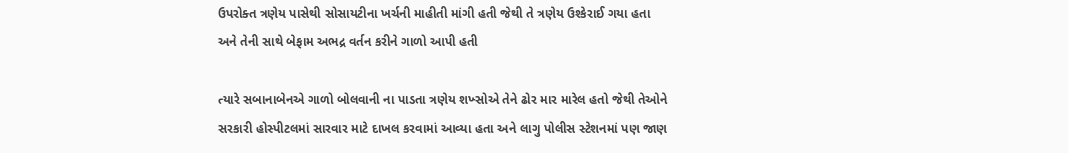ઉપરોક્ત ત્રણેય પાસેથી સોસાયટીના ખર્ચની માહીતી માંગી હતી જેથી તે ત્રણેય ઉશ્કેરાઈ ગયા હતા અને તેની સાથે બેફામ અભદ્ર વર્તન કરીને ગાળો આપી હતી

ત્યારે સબાનાબેનએ ગાળો બોલવાની ના પાડતા ત્રણેય શખ્સોએ તેને ઢોર માર મારેલ હતો જેથી તેઓને સરકારી હોસ્પીટલમાં સારવાર માટે દાખલ કરવામાં આવ્યા હતા અને લાગુ પોલીસ સ્ટેશનમાં પણ જાણ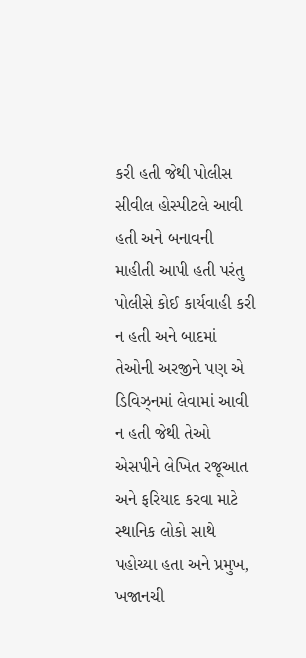કરી હતી જેથી પોલીસ સીવીલ હોસ્પીટલે આવી હતી અને બનાવની માહીતી આપી હતી પરંતુ પોલીસે કોઈ કાર્યવાહી કરી ન હતી અને બાદમાં તેઓની અરજીને પણ એ ડિવિઝ્નમાં લેવામાં આવી ન હતી જેથી તેઓ એસપીને લેખિત રજૂઆત અને ફરિયાદ કરવા માટે સ્થાનિક લોકો સાથે પહોચ્યા હતા અને પ્રમુખ, ખજાનચી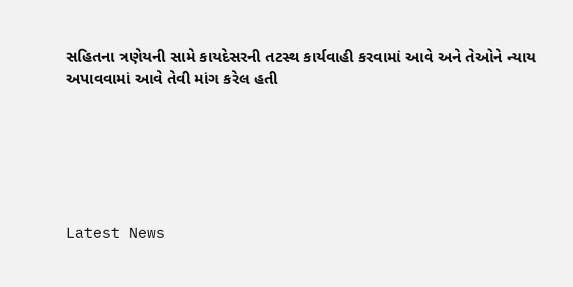સહિતના ત્રણેયની સામે કાયદેસરની તટસ્થ કાર્યવાહી કરવામાં આવે અને તેઓને ન્યાય અપાવવામાં આવે તેવી માંગ કરેલ હતી






Latest News